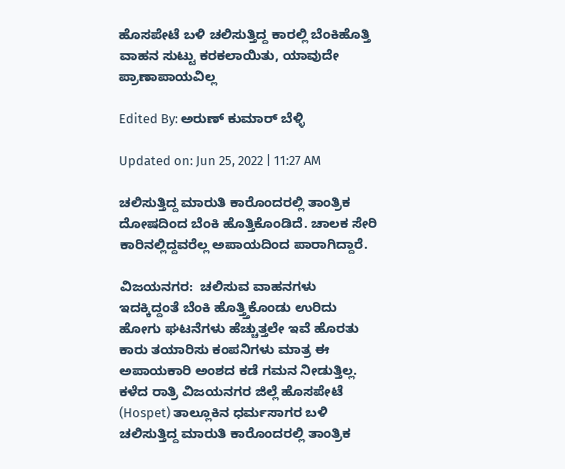ಹೊಸಪೇಟೆ ಬಳಿ ಚಲಿಸುತ್ತಿದ್ದ ಕಾರಲ್ಲಿ ಬೆಂಕಿಹೊತ್ತಿ ವಾಹನ ಸುಟ್ಟು ಕರಕಲಾಯಿತು, ಯಾವುದೇ ಪ್ರಾಣಾಪಾಯವಿಲ್ಲ

Edited By: ಅರುಣ್ ಕುಮಾರ್ ಬೆಳ್ಳಿ

Updated on: Jun 25, 2022 | 11:27 AM

ಚಲಿಸುತ್ತಿದ್ದ ಮಾರುತಿ ಕಾರೊಂದರಲ್ಲಿ ತಾಂತ್ರಿಕ ದೋಷದಿಂದ ಬೆಂಕಿ ಹೊತ್ತಿಕೊಂಡಿದೆ. ಚಾಲಕ ಸೇರಿ ಕಾರಿನಲ್ಲಿದ್ದವರೆಲ್ಲ ಅಪಾಯದಿಂದ ಪಾರಾಗಿದ್ದಾರೆ.

ವಿಜಯನಗರ:  ಚಲಿಸುವ ವಾಹನಗಳು ಇದಕ್ಕಿದ್ದಂತೆ ಬೆಂಕಿ ಹೊತ್ತ್ತಿಕೊಂಡು ಉರಿದು ಹೋಗು ಘಟನೆಗಳು ಹೆಚ್ಚುತ್ತಲೇ ಇವೆ ಹೊರತು ಕಾರು ತಯಾರಿಸು ಕಂಪನಿಗಳು ಮಾತ್ರ ಈ ಅಪಾಯಕಾರಿ ಅಂಶದ ಕಡೆ ಗಮನ ನೀಡುತ್ತಿಲ್ಲ. ಕಳೆದ ರಾತ್ರಿ ವಿಜಯನಗರ ಜಿಲ್ಲೆ ಹೊಸಪೇಟೆ (Hospet) ತಾಲ್ಲೂಕಿನ ಧರ್ಮಸಾಗರ ಬಳಿ ಚಲಿಸುತ್ತಿದ್ದ ಮಾರುತಿ ಕಾರೊಂದರಲ್ಲಿ ತಾಂತ್ರಿಕ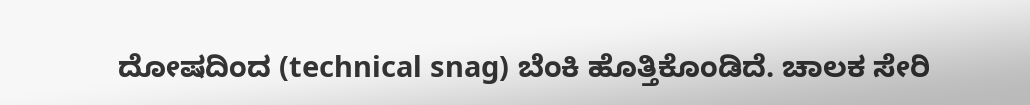ದೋಷದಿಂದ (technical snag) ಬೆಂಕಿ ಹೊತ್ತಿಕೊಂಡಿದೆ. ಚಾಲಕ ಸೇರಿ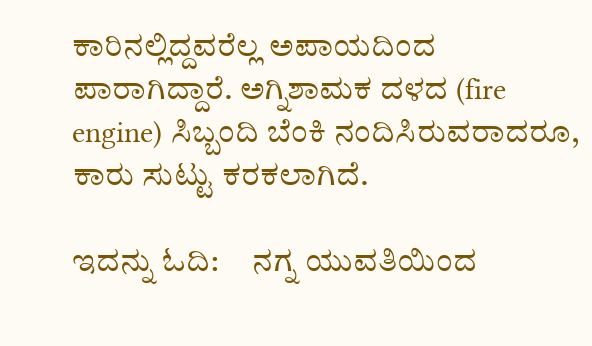ಕಾರಿನಲ್ಲಿದ್ದವರೆಲ್ಲ ಅಪಾಯದಿಂದ ಪಾರಾಗಿದ್ದಾರೆ. ಅಗ್ನಿಶಾಮಕ ದಳದ (fire engine) ಸಿಬ್ಬಂದಿ ಬೆಂಕಿ ನಂದಿಸಿರುವರಾದರೂ, ಕಾರು ಸುಟ್ಟು ಕರಕಲಾಗಿದೆ.

ಇದನ್ನು ಓದಿ:     ನಗ್ನ ಯುವತಿಯಿಂದ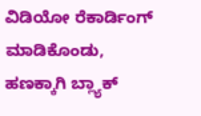ವಿಡಿಯೋ ‌ರೆಕಾರ್ಡಿಂಗ್ ಮಾಡಿಕೊಂಡು, ಹಣಕ್ಕಾಗಿ ‌ಬ್ಲ್ಯಾಕ್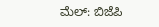ಮೆಲ್: ಬಿಜೆಪಿ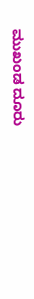ಮುಖಂಡ ದೂರು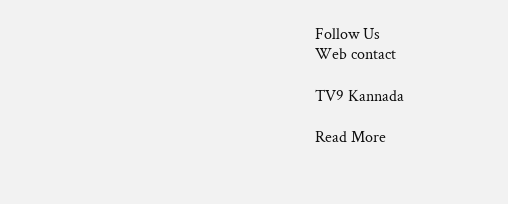Follow Us
Web contact

TV9 Kannada

Read More